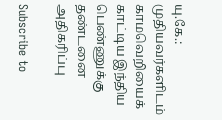யு.கே.: முதியவர்களிடம் காமவெறியைக் காட்டிய இந்திய பெண்ணுக்கு தண்டனை அதிகரிப்பு

Subscribe to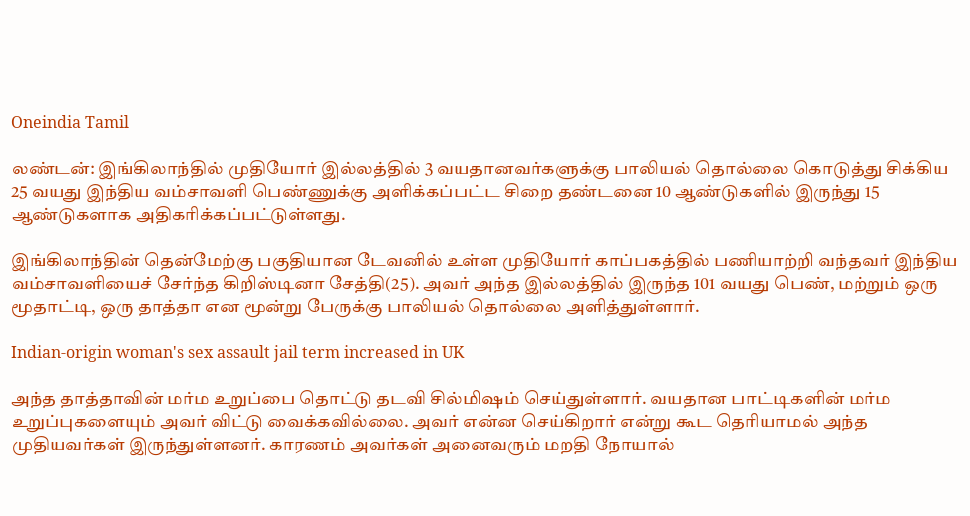Oneindia Tamil

லண்டன்: இங்கிலாந்தில் முதியோர் இல்லத்தில் 3 வயதானவர்களுக்கு பாலியல் தொல்லை கொடுத்து சிக்கிய 25 வயது இந்திய வம்சாவளி பெண்ணுக்கு அளிக்கப்பட்ட சிறை தண்டனை 10 ஆண்டுகளில் இருந்து 15 ஆண்டுகளாக அதிகரிக்கப்பட்டுள்ளது.

இங்கிலாந்தின் தென்மேற்கு பகுதியான டேவனில் உள்ள முதியோர் காப்பகத்தில் பணியாற்றி வந்தவர் இந்திய வம்சாவளியைச் சேர்ந்த கிறிஸ்டினா சேத்தி(25). அவர் அந்த இல்லத்தில் இருந்த 101 வயது பெண், மற்றும் ஒரு மூதாட்டி, ஒரு தாத்தா என மூன்று பேருக்கு பாலியல் தொல்லை அளித்துள்ளார்.

Indian-origin woman's sex assault jail term increased in UK

அந்த தாத்தாவின் மர்ம உறுப்பை தொட்டு தடவி சில்மிஷம் செய்துள்ளார். வயதான பாட்டிகளின் மர்ம உறுப்புகளையும் அவர் விட்டு வைக்கவில்லை. அவர் என்ன செய்கிறார் என்று கூட தெரியாமல் அந்த முதியவர்கள் இருந்துள்ளனர். காரணம் அவர்கள் அனைவரும் மறதி நோயால்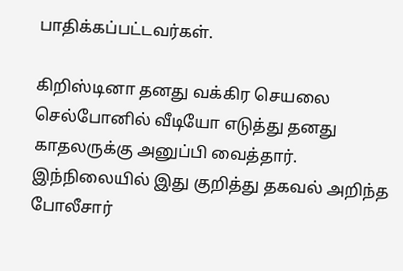பாதிக்கப்பட்டவர்கள்.

கிறிஸ்டினா தனது வக்கிர செயலை செல்போனில் வீடியோ எடுத்து தனது காதலருக்கு அனுப்பி வைத்தார். இந்நிலையில் இது குறித்து தகவல் அறிந்த போலீசார்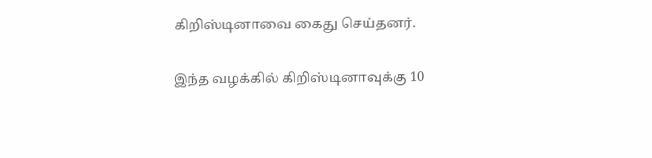கிறிஸ்டினாவை கைது செய்தனர்.

இந்த வழக்கில் கிறிஸ்டினாவுக்கு 10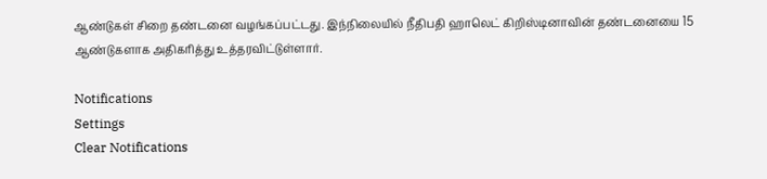ஆண்டுகள் சிறை தண்டனை வழங்கப்பட்டது. இந்நிலையில் நீதிபதி ஹாலெட் கிறிஸ்டினாவின் தண்டனையை 15 ஆண்டுகளாக அதிகரித்து உத்தரவிட்டுள்ளார்.

Notifications
Settings
Clear Notifications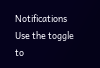Notifications
Use the toggle to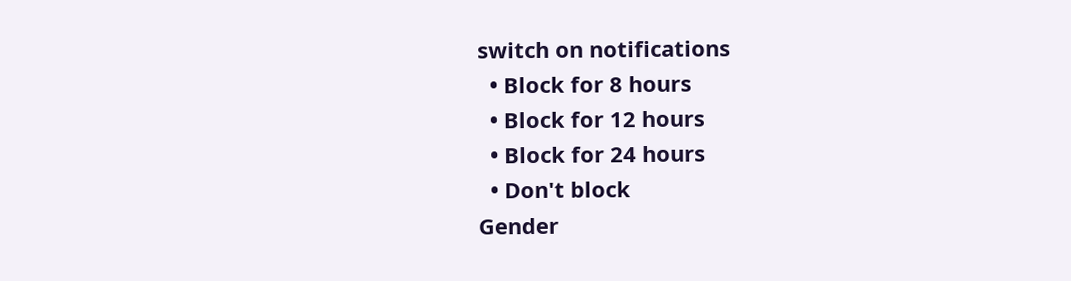switch on notifications
  • Block for 8 hours
  • Block for 12 hours
  • Block for 24 hours
  • Don't block
Gender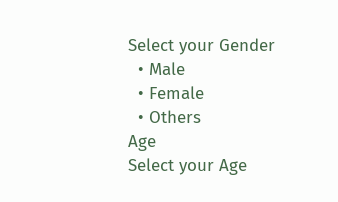Select your Gender
  • Male
  • Female
  • Others
Age
Select your Age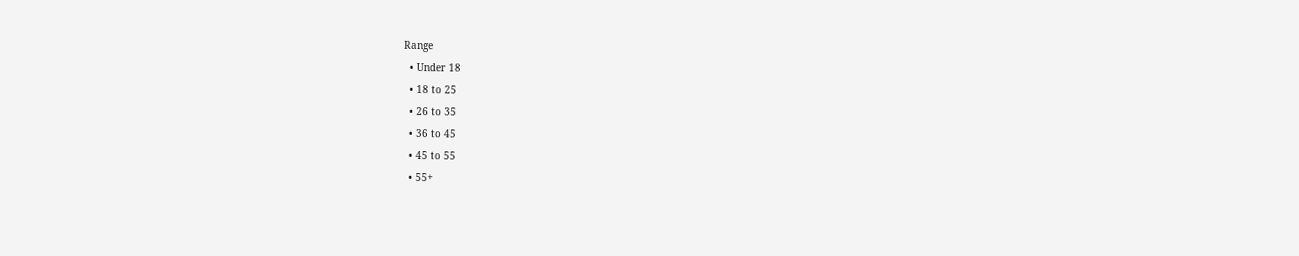Range
  • Under 18
  • 18 to 25
  • 26 to 35
  • 36 to 45
  • 45 to 55
  • 55+